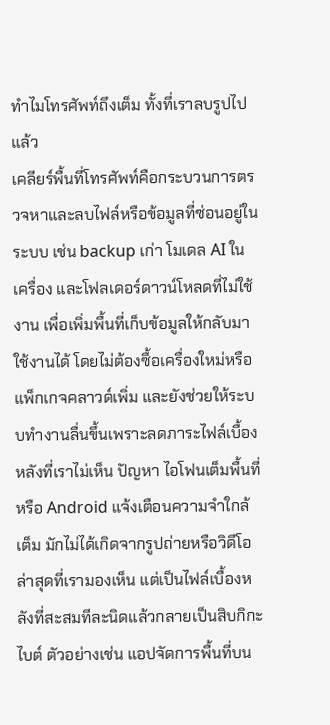ทำไมโทรศัพท์ถึงเต็ม ทั้งที่เราลบรูปไปแล้ว
เคลียร์พื้นที่โทรศัพท์คือกระบวนการตรวจหาและลบไฟล์หรือข้อมูลที่ซ่อนอยู่ในระบบ เช่น backup เก่า โมเดล AI ในเครื่อง และโฟลเดอร์ดาวน์โหลดที่ไม่ใช้งาน เพื่อเพิ่มพื้นที่เก็บข้อมูลให้กลับมาใช้งานได้ โดยไม่ต้องซื้อเครื่องใหม่หรือแพ็กเกจคลาวด์เพิ่ม และยังช่วยให้ระบบทำงานลื่นขึ้นเพราะลดภาระไฟล์เบื้องหลังที่เราไม่เห็น ปัญหา ไอโฟนเต็มพื้นที่ หรือ Android แจ้งเตือนความจำใกล้เต็ม มักไม่ได้เกิดจากรูปถ่ายหรือวิดีโอล่าสุดที่เรามองเห็น แต่เป็นไฟล์เบื้องหลังที่สะสมทีละนิดแล้วกลายเป็นสิบกิกะไบต์ ตัวอย่างเช่น แอปจัดการพื้นที่บน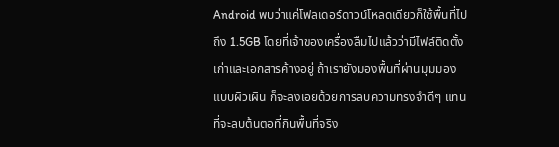Android พบว่าแค่โฟลเดอร์ดาวน์โหลดเดียวก็ใช้พื้นที่ไปถึง 1.5GB โดยที่เจ้าของเครื่องลืมไปแล้วว่ามีไฟล์ติดตั้งเก่าและเอกสารค้างอยู่ ถ้าเรายังมองพื้นที่ผ่านมุมมองแบบผิวเผิน ก็จะลงเอยด้วยการลบความทรงจำดีๆ แทนที่จะลบต้นตอที่กินพื้นที่จริง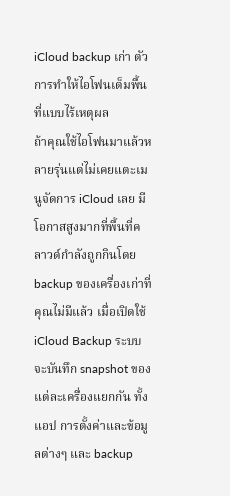iCloud backup เก่า ตัวการทำให้ไอโฟนเต็มพื้นที่แบบไร้เหตุผล
ถ้าคุณใช้ไอโฟนมาแล้วหลายรุ่นแต่ไม่เคยแตะเมนูจัดการ iCloud เลย มีโอกาสสูงมากที่พื้นที่คลาวด์กำลังถูกกินโดย backup ของเครื่องเก่าที่คุณไม่มีแล้ว เมื่อเปิดใช้ iCloud Backup ระบบจะบันทึก snapshot ของแต่ละเครื่องแยกกัน ทั้งแอป การตั้งค่าและข้อมูลต่างๆ และ backup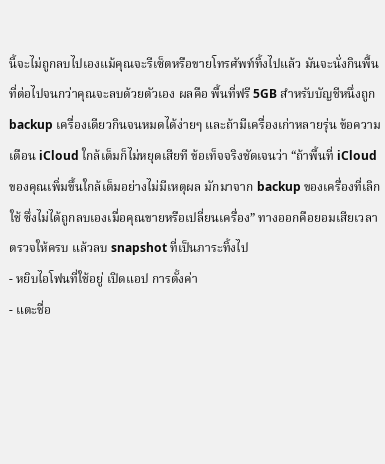นี้จะไม่ถูกลบไปเองแม้คุณจะรีเซ็ตหรือขายโทรศัพท์ทิ้งไปแล้ว มันจะนั่งกินพื้นที่ต่อไปจนกว่าคุณจะลบด้วยตัวเอง ผลคือ พื้นที่ฟรี 5GB สำหรับบัญชีหนึ่งถูก backup เครื่องเดียวกินจนหมดได้ง่ายๆ และถ้ามีเครื่องเก่าหลายรุ่น ข้อความเตือน iCloud ใกล้เต็มก็ไม่หยุดเสียที ข้อเท็จจริงชัดเจนว่า “ถ้าพื้นที่ iCloud ของคุณเพิ่มขึ้นใกล้เต็มอย่างไม่มีเหตุผล มักมาจาก backup ของเครื่องที่เลิกใช้ ซึ่งไม่ได้ถูกลบเองเมื่อคุณขายหรือเปลี่ยนเครื่อง” ทางออกคือยอมเสียเวลาตรวจให้ครบ แล้วลบ snapshot ที่เป็นภาระทิ้งไป
- หยิบไอโฟนที่ใช้อยู่ เปิดแอป การตั้งค่า
- แตะชื่อ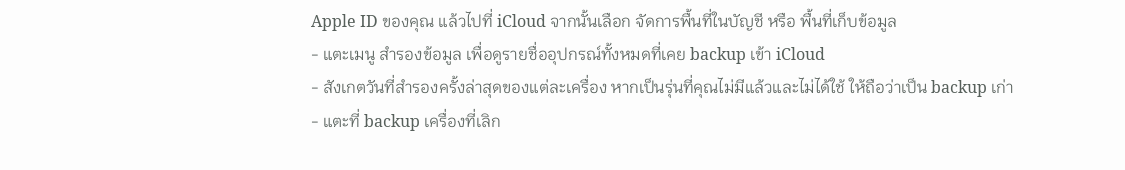Apple ID ของคุณ แล้วไปที่ iCloud จากนั้นเลือก จัดการพื้นที่ในบัญชี หรือ พื้นที่เก็บข้อมูล
- แตะเมนู สำรองข้อมูล เพื่อดูรายชื่ออุปกรณ์ทั้งหมดที่เคย backup เข้า iCloud
- สังเกตวันที่สำรองครั้งล่าสุดของแต่ละเครื่อง หากเป็นรุ่นที่คุณไม่มีแล้วและไม่ได้ใช้ ให้ถือว่าเป็น backup เก่า
- แตะที่ backup เครื่องที่เลิก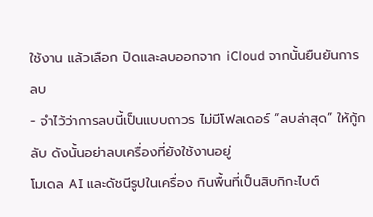ใช้งาน แล้วเลือก ปิดและลบออกจาก iCloud จากนั้นยืนยันการลบ
- จำไว้ว่าการลบนี้เป็นแบบถาวร ไม่มีโฟลเดอร์ “ลบล่าสุด” ให้กู้กลับ ดังนั้นอย่าลบเครื่องที่ยังใช้งานอยู่
โมเดล AI และดัชนีรูปในเครื่อง กินพื้นที่เป็นสิบกิกะไบต์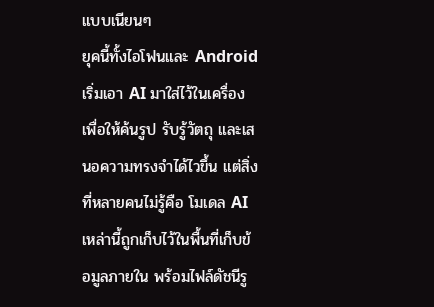แบบเนียนๆ
ยุคนี้ทั้งไอโฟนและ Android เริ่มเอา AI มาใส่ไว้ในเครื่องเพื่อให้ค้นรูป รับรู้วัตถุ และเสนอความทรงจำได้ไวขึ้น แต่สิ่งที่หลายคนไม่รู้คือ โมเดล AI เหล่านี้ถูกเก็บไว้ในพื้นที่เก็บข้อมูลภายใน พร้อมไฟล์ดัชนีรู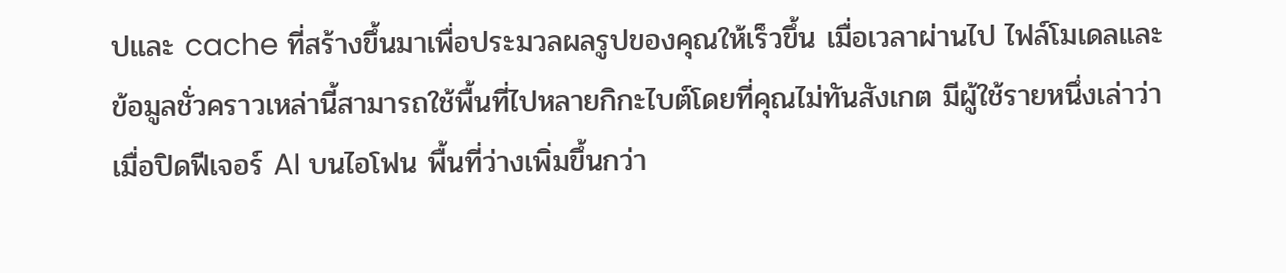ปและ cache ที่สร้างขึ้นมาเพื่อประมวลผลรูปของคุณให้เร็วขึ้น เมื่อเวลาผ่านไป ไฟล์โมเดลและข้อมูลชั่วคราวเหล่านี้สามารถใช้พื้นที่ไปหลายกิกะไบต์โดยที่คุณไม่ทันสังเกต มีผู้ใช้รายหนึ่งเล่าว่าเมื่อปิดฟีเจอร์ AI บนไอโฟน พื้นที่ว่างเพิ่มขึ้นกว่า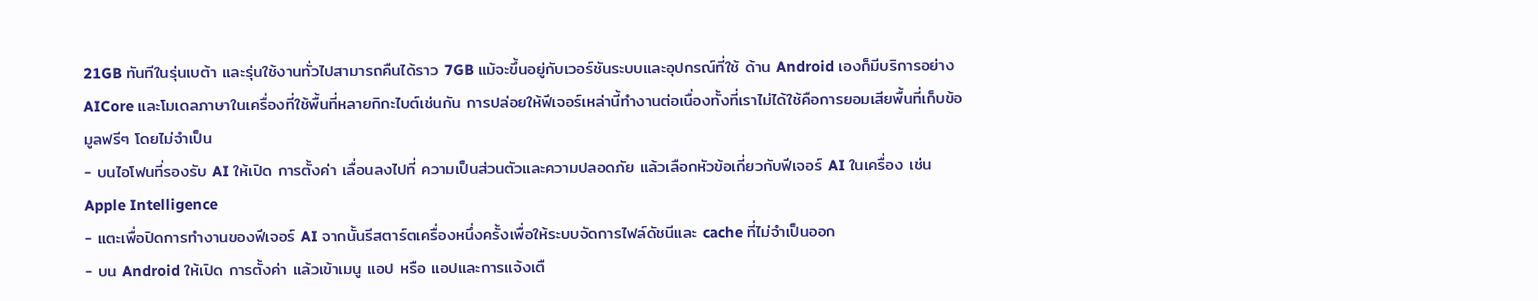21GB ทันทีในรุ่นเบต้า และรุ่นใช้งานทั่วไปสามารถคืนได้ราว 7GB แม้จะขึ้นอยู่กับเวอร์ชันระบบและอุปกรณ์ที่ใช้ ด้าน Android เองก็มีบริการอย่าง AICore และโมเดลภาษาในเครื่องที่ใช้พื้นที่หลายกิกะไบต์เช่นกัน การปล่อยให้ฟีเจอร์เหล่านี้ทำงานต่อเนื่องทั้งที่เราไม่ได้ใช้คือการยอมเสียพื้นที่เก็บข้อมูลฟรีๆ โดยไม่จำเป็น
- บนไอโฟนที่รองรับ AI ให้เปิด การตั้งค่า เลื่อนลงไปที่ ความเป็นส่วนตัวและความปลอดภัย แล้วเลือกหัวข้อเกี่ยวกับฟีเจอร์ AI ในเครื่อง เช่น Apple Intelligence
- แตะเพื่อปิดการทำงานของฟีเจอร์ AI จากนั้นรีสตาร์ตเครื่องหนึ่งครั้งเพื่อให้ระบบจัดการไฟล์ดัชนีและ cache ที่ไม่จำเป็นออก
- บน Android ให้เปิด การตั้งค่า แล้วเข้าเมนู แอป หรือ แอปและการแจ้งเตื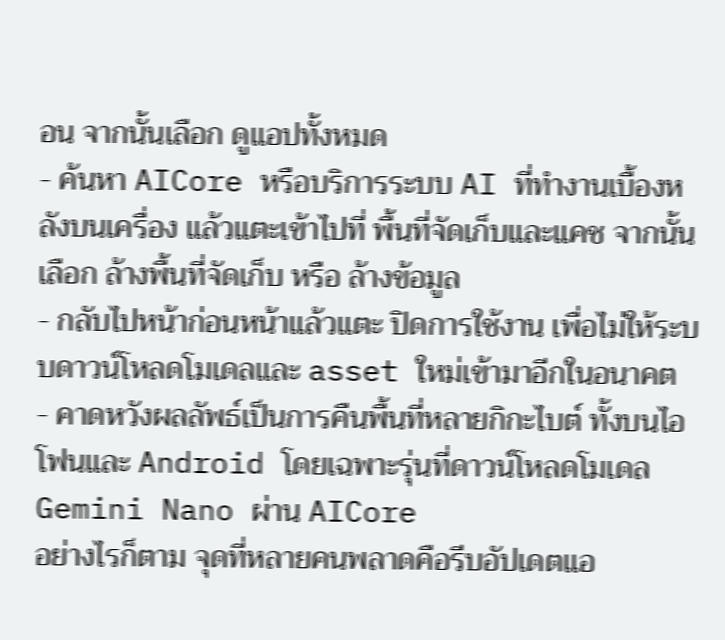อน จากนั้นเลือก ดูแอปทั้งหมด
- ค้นหา AICore หรือบริการระบบ AI ที่ทำงานเบื้องหลังบนเครื่อง แล้วแตะเข้าไปที่ พื้นที่จัดเก็บและแคช จากนั้นเลือก ล้างพื้นที่จัดเก็บ หรือ ล้างข้อมูล
- กลับไปหน้าก่อนหน้าแล้วแตะ ปิดการใช้งาน เพื่อไม่ให้ระบบดาวน์โหลดโมเดลและ asset ใหม่เข้ามาอีกในอนาคต
- คาดหวังผลลัพธ์เป็นการคืนพื้นที่หลายกิกะไบต์ ทั้งบนไอโฟนและ Android โดยเฉพาะรุ่นที่ดาวน์โหลดโมเดล Gemini Nano ผ่าน AICore
อย่างไรก็ตาม จุดที่หลายคนพลาดคือรีบอัปเดตแอ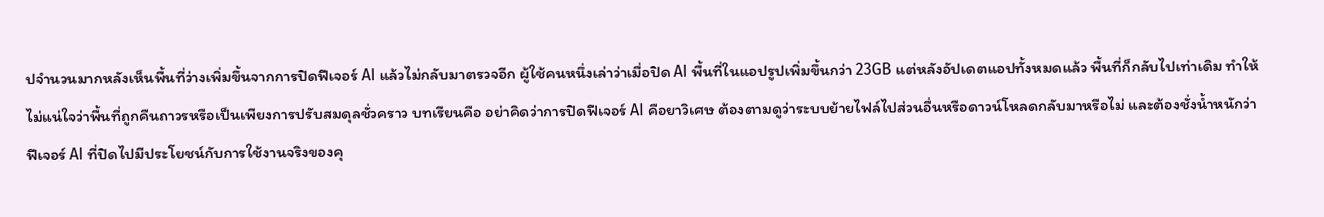ปจำนวนมากหลังเห็นพื้นที่ว่างเพิ่มขึ้นจากการปิดฟีเจอร์ AI แล้วไม่กลับมาตรวจอีก ผู้ใช้คนหนึ่งเล่าว่าเมื่อปิด AI พื้นที่ในแอปรูปเพิ่มขึ้นกว่า 23GB แต่หลังอัปเดตแอปทั้งหมดแล้ว พื้นที่ก็กลับไปเท่าเดิม ทำให้ไม่แน่ใจว่าพื้นที่ถูกคืนถาวรหรือเป็นเพียงการปรับสมดุลชั่วคราว บทเรียนคือ อย่าคิดว่าการปิดฟีเจอร์ AI คือยาวิเศษ ต้องตามดูว่าระบบย้ายไฟล์ไปส่วนอื่นหรือดาวน์โหลดกลับมาหรือไม่ และต้องชั่งน้ำหนักว่าฟีเจอร์ AI ที่ปิดไปมีประโยชน์กับการใช้งานจริงของคุ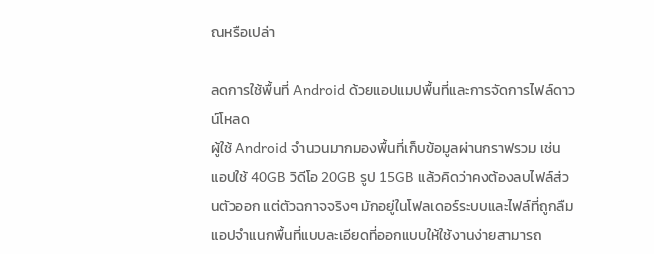ณหรือเปล่า

ลดการใช้พื้นที่ Android ด้วยแอปแมปพื้นที่และการจัดการไฟล์ดาวน์โหลด
ผู้ใช้ Android จำนวนมากมองพื้นที่เก็บข้อมูลผ่านกราฟรวม เช่น แอปใช้ 40GB วิดีโอ 20GB รูป 15GB แล้วคิดว่าคงต้องลบไฟล์ส่วนตัวออก แต่ตัวฉกาจจริงๆ มักอยู่ในโฟลเดอร์ระบบและไฟล์ที่ถูกลืม แอปจำแนกพื้นที่แบบละเอียดที่ออกแบบให้ใช้งานง่ายสามารถ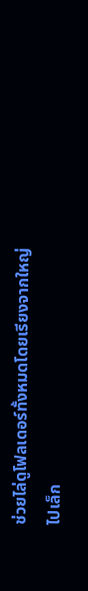ช่วยไล่ดูโฟลเดอร์ทั้งหมดโดยเรียงจากใหญ่ไปเล็ก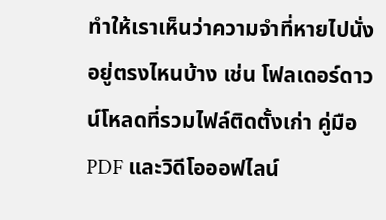ทำให้เราเห็นว่าความจำที่หายไปนั่งอยู่ตรงไหนบ้าง เช่น โฟลเดอร์ดาวน์โหลดที่รวมไฟล์ติดตั้งเก่า คู่มือ PDF และวิดีโอออฟไลน์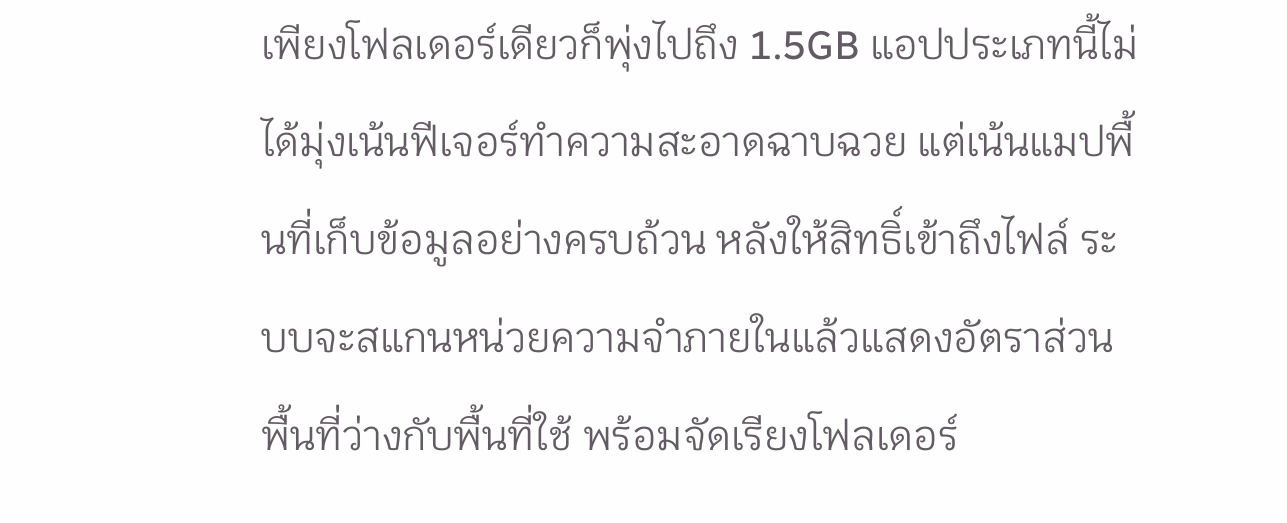เพียงโฟลเดอร์เดียวก็พุ่งไปถึง 1.5GB แอปประเภทนี้ไม่ได้มุ่งเน้นฟีเจอร์ทำความสะอาดฉาบฉวย แต่เน้นแมปพื้นที่เก็บข้อมูลอย่างครบถ้วน หลังให้สิทธิ์เข้าถึงไฟล์ ระบบจะสแกนหน่วยความจำภายในแล้วแสดงอัตราส่วนพื้นที่ว่างกับพื้นที่ใช้ พร้อมจัดเรียงโฟลเดอร์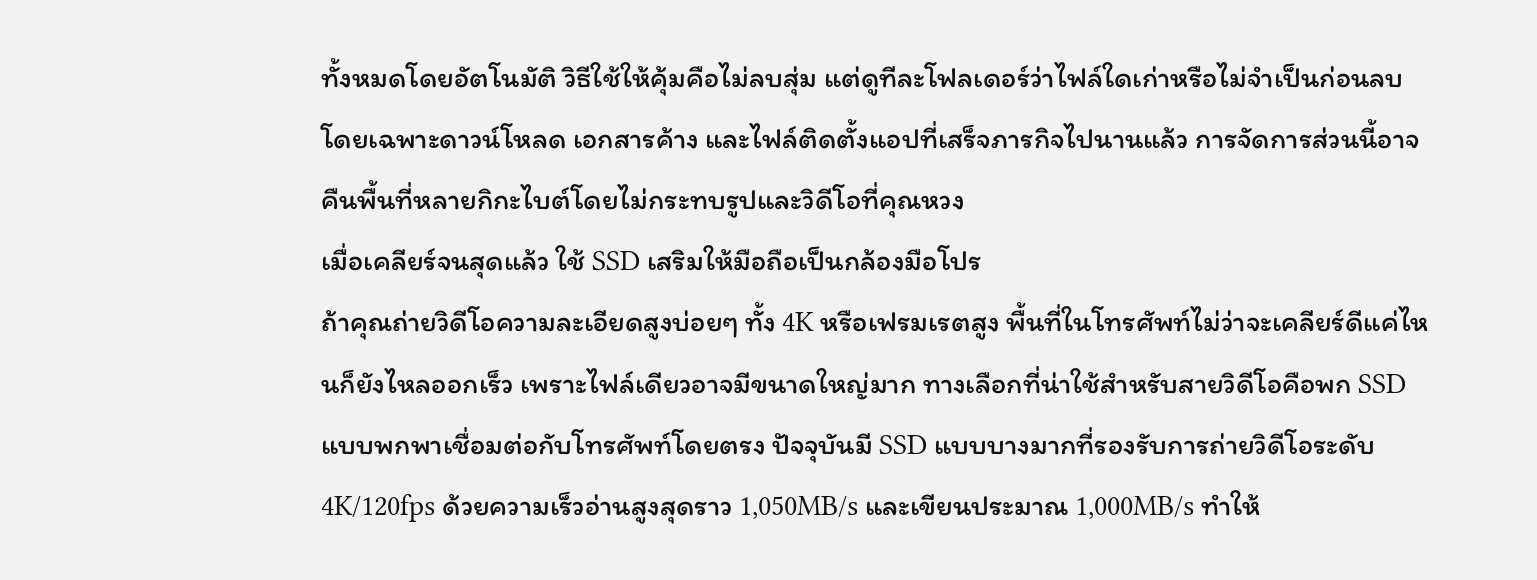ทั้งหมดโดยอัตโนมัติ วิธีใช้ให้คุ้มคือไม่ลบสุ่ม แต่ดูทีละโฟลเดอร์ว่าไฟล์ใดเก่าหรือไม่จำเป็นก่อนลบ โดยเฉพาะดาวน์โหลด เอกสารค้าง และไฟล์ติดตั้งแอปที่เสร็จภารกิจไปนานแล้ว การจัดการส่วนนี้อาจคืนพื้นที่หลายกิกะไบต์โดยไม่กระทบรูปและวิดีโอที่คุณหวง
เมื่อเคลียร์จนสุดแล้ว ใช้ SSD เสริมให้มือถือเป็นกล้องมือโปร
ถ้าคุณถ่ายวิดีโอความละเอียดสูงบ่อยๆ ทั้ง 4K หรือเฟรมเรตสูง พื้นที่ในโทรศัพท์ไม่ว่าจะเคลียร์ดีแค่ไหนก็ยังไหลออกเร็ว เพราะไฟล์เดียวอาจมีขนาดใหญ่มาก ทางเลือกที่น่าใช้สำหรับสายวิดีโอคือพก SSD แบบพกพาเชื่อมต่อกับโทรศัพท์โดยตรง ปัจจุบันมี SSD แบบบางมากที่รองรับการถ่ายวิดีโอระดับ 4K/120fps ด้วยความเร็วอ่านสูงสุดราว 1,050MB/s และเขียนประมาณ 1,000MB/s ทำให้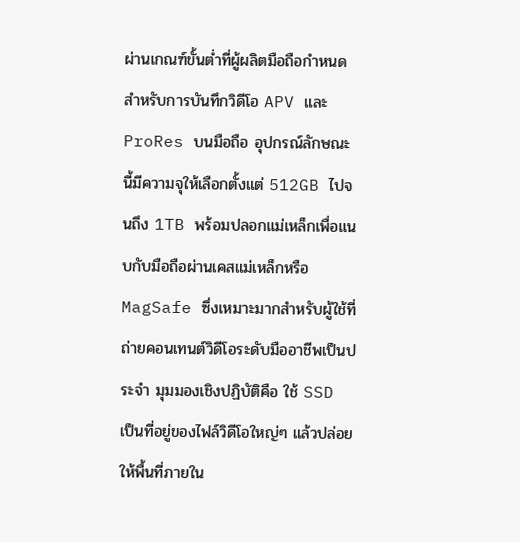ผ่านเกณฑ์ขั้นต่ำที่ผู้ผลิตมือถือกำหนดสำหรับการบันทึกวิดีโอ APV และ ProRes บนมือถือ อุปกรณ์ลักษณะนี้มีความจุให้เลือกตั้งแต่ 512GB ไปจนถึง 1TB พร้อมปลอกแม่เหล็กเพื่อแนบกับมือถือผ่านเคสแม่เหล็กหรือ MagSafe ซึ่งเหมาะมากสำหรับผู้ใช้ที่ถ่ายคอนเทนต์วิดีโอระดับมืออาชีพเป็นประจำ มุมมองเชิงปฏิบัติคือ ใช้ SSD เป็นที่อยู่ของไฟล์วิดีโอใหญ่ๆ แล้วปล่อยให้พื้นที่ภายใน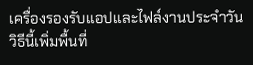เครื่องรองรับแอปและไฟล์งานประจำวัน วิธีนี้เพิ่มพื้นที่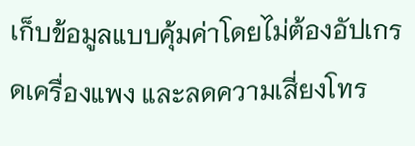เก็บข้อมูลแบบคุ้มค่าโดยไม่ต้องอัปเกรดเครื่องแพง และลดความเสี่ยงโทร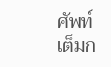ศัพท์เต็มก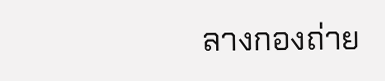ลางกองถ่าย